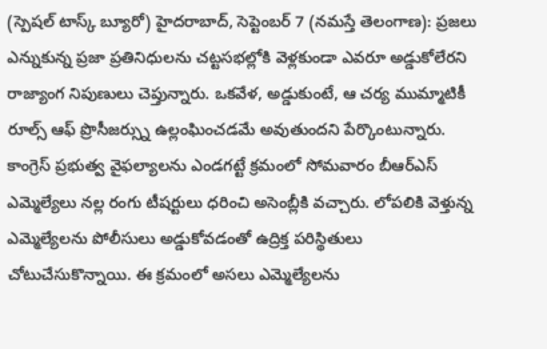(స్పెషల్ టాస్క్ బ్యూరో) హైదరాబాద్, సెప్టెంబర్ 7 (నమస్తే తెలంగాణ): ప్రజలు ఎన్నుకున్న ప్రజా ప్రతినిధులను చట్టసభల్లోకి వెళ్లకుండా ఎవరూ అడ్డుకోలేరని రాజ్యాంగ నిపుణులు చెప్తున్నారు. ఒకవేళ, అడ్డుకుంటే, ఆ చర్య ముమ్మాటికీ రూల్స్ ఆఫ్ ప్రొసీజర్స్ను ఉల్లంఘించడమే అవుతుందని పేర్కొంటున్నారు. కాంగ్రెస్ ప్రభుత్వ వైఫల్యాలను ఎండగట్టే క్రమంలో సోమవారం బీఆర్ఎస్ ఎమ్మెల్యేలు నల్ల రంగు టీషర్టులు ధరించి అసెంబ్లీకి వచ్చారు. లోపలికి వెళ్తున్న ఎమ్మెల్యేలను పోలీసులు అడ్డుకోవడంతో ఉద్రిక్త పరిస్థితులు చోటుచేసుకొన్నాయి. ఈ క్రమంలో అసలు ఎమ్మెల్యేలను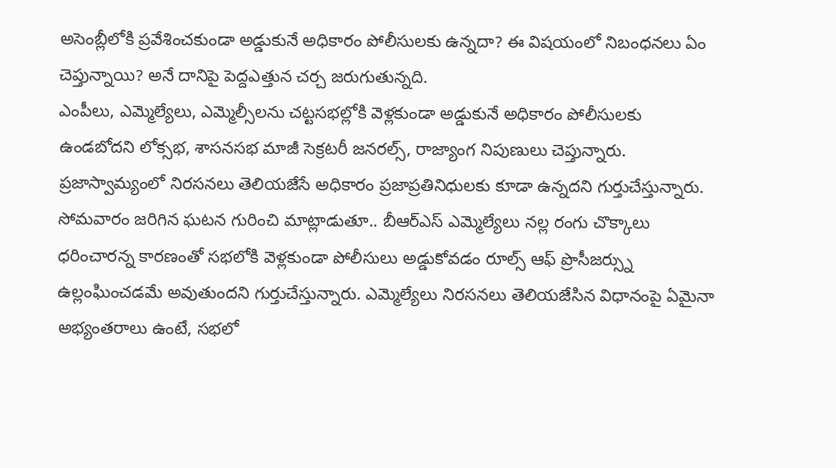అసెంబ్లీలోకి ప్రవేశించకుండా అడ్డుకునే అధికారం పోలీసులకు ఉన్నదా? ఈ విషయంలో నిబంధనలు ఏం చెప్తున్నాయి? అనే దానిపై పెద్దఎత్తున చర్చ జరుగుతున్నది.
ఎంపీలు, ఎమ్మెల్యేలు, ఎమ్మెల్సీలను చట్టసభల్లోకి వెళ్లకుండా అడ్డుకునే అధికారం పోలీసులకు ఉండబోదని లోక్సభ, శాసనసభ మాజీ సెక్రటరీ జనరల్స్, రాజ్యాంగ నిపుణులు చెప్తున్నారు. ప్రజాస్వామ్యంలో నిరసనలు తెలియజేసే అధికారం ప్రజాప్రతినిధులకు కూడా ఉన్నదని గుర్తుచేస్తున్నారు. సోమవారం జరిగిన ఘటన గురించి మాట్లాడుతూ.. బీఆర్ఎస్ ఎమ్మెల్యేలు నల్ల రంగు చొక్కాలు ధరించారన్న కారణంతో సభలోకి వెళ్లకుండా పోలీసులు అడ్డుకోవడం రూల్స్ ఆఫ్ ప్రొసీజర్స్ను ఉల్లంఘించడమే అవుతుందని గుర్తుచేస్తున్నారు. ఎమ్మెల్యేలు నిరసనలు తెలియజేసిన విధానంపై ఏమైనా అభ్యంతరాలు ఉంటే, సభలో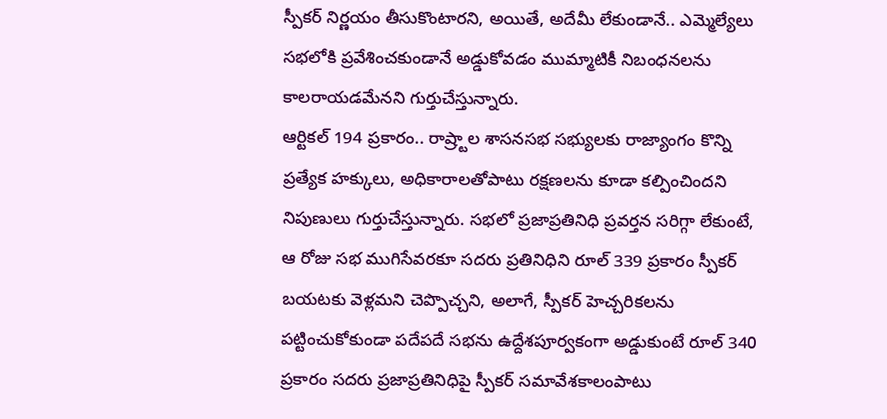స్పీకర్ నిర్ణయం తీసుకొంటారని, అయితే, అదేమీ లేకుండానే.. ఎమ్మెల్యేలు సభలోకి ప్రవేశించకుండానే అడ్డుకోవడం ముమ్మాటికీ నిబంధనలను కాలరాయడమేనని గుర్తుచేస్తున్నారు.
ఆర్టికల్ 194 ప్రకారం.. రాష్ర్టాల శాసనసభ సభ్యులకు రాజ్యాంగం కొన్ని ప్రత్యేక హక్కులు, అధికారాలతోపాటు రక్షణలను కూడా కల్పించిందని నిపుణులు గుర్తుచేస్తున్నారు. సభలో ప్రజాప్రతినిధి ప్రవర్తన సరిగ్గా లేకుంటే, ఆ రోజు సభ ముగిసేవరకూ సదరు ప్రతినిధిని రూల్ 339 ప్రకారం స్పీకర్ బయటకు వెళ్లమని చెప్పొచ్చని, అలాగే, స్పీకర్ హెచ్చరికలను పట్టించుకోకుండా పదేపదే సభను ఉద్దేశపూర్వకంగా అడ్డుకుంటే రూల్ 340 ప్రకారం సదరు ప్రజాప్రతినిధిపై స్పీకర్ సమావేశకాలంపాటు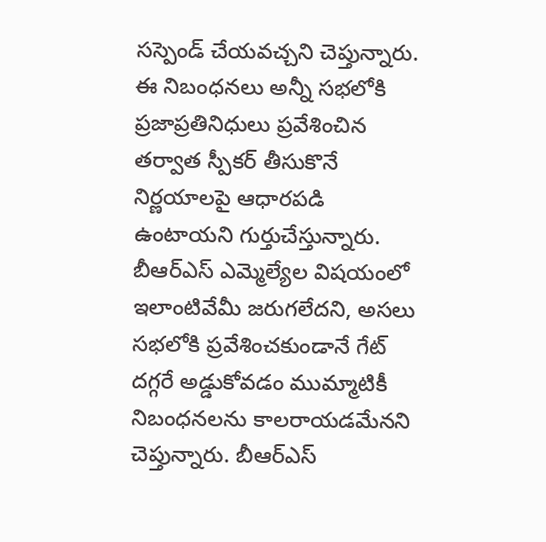సస్పెండ్ చేయవచ్చని చెప్తున్నారు.
ఈ నిబంధనలు అన్నీ సభలోకి ప్రజాప్రతినిధులు ప్రవేశించిన తర్వాత స్పీకర్ తీసుకొనే నిర్ణయాలపై ఆధారపడి ఉంటాయని గుర్తుచేస్తున్నారు. బీఆర్ఎస్ ఎమ్మెల్యేల విషయంలో ఇలాంటివేమీ జరుగలేదని, అసలు సభలోకి ప్రవేశించకుండానే గేట్ దగ్గరే అడ్డుకోవడం ముమ్మాటికీ నిబంధనలను కాలరాయడమేనని చెప్తున్నారు. బీఆర్ఎస్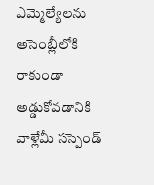ఎమ్మెల్యేలను అసెంబ్లీలోకి రాకుండా అడ్డుకోవడానికి వాళ్లేమీ సస్పెండ్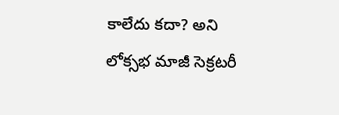కాలేదు కదా? అని లోక్సభ మాజీ సెక్రటరీ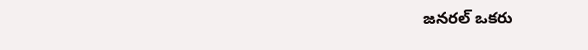జనరల్ ఒకరు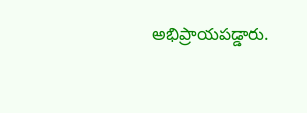అభిప్రాయపడ్డారు.